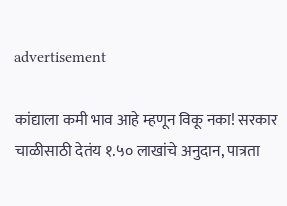advertisement

कांद्याला कमी भाव आहे म्हणून विकू नका! सरकार चाळीसाठी देतंय १.५० लाखांचे अनुदान, पात्रता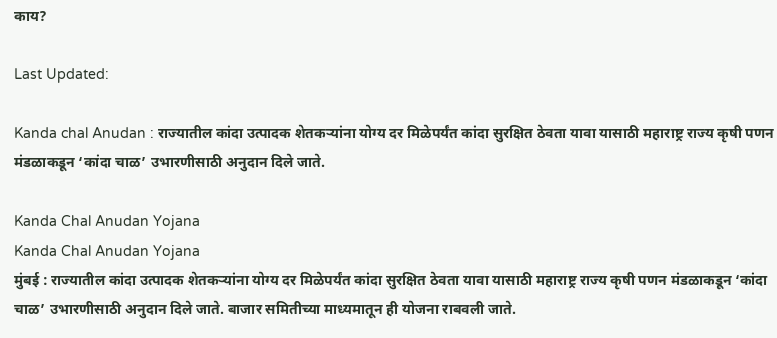काय?

Last Updated:

Kanda chal Anudan : राज्यातील कांदा उत्पादक शेतकऱ्यांना योग्य दर मिळेपर्यंत कांदा सुरक्षित ठेवता यावा यासाठी महाराष्ट्र राज्य कृषी पणन मंडळाकडून ‘कांदा चाळ’ उभारणीसाठी अनुदान दिले जाते.

Kanda Chal Anudan Yojana
Kanda Chal Anudan Yojana
मुंबई : राज्यातील कांदा उत्पादक शेतकऱ्यांना योग्य दर मिळेपर्यंत कांदा सुरक्षित ठेवता यावा यासाठी महाराष्ट्र राज्य कृषी पणन मंडळाकडून ‘कांदा चाळ’ उभारणीसाठी अनुदान दिले जाते. बाजार समितीच्या माध्यमातून ही योजना राबवली जाते.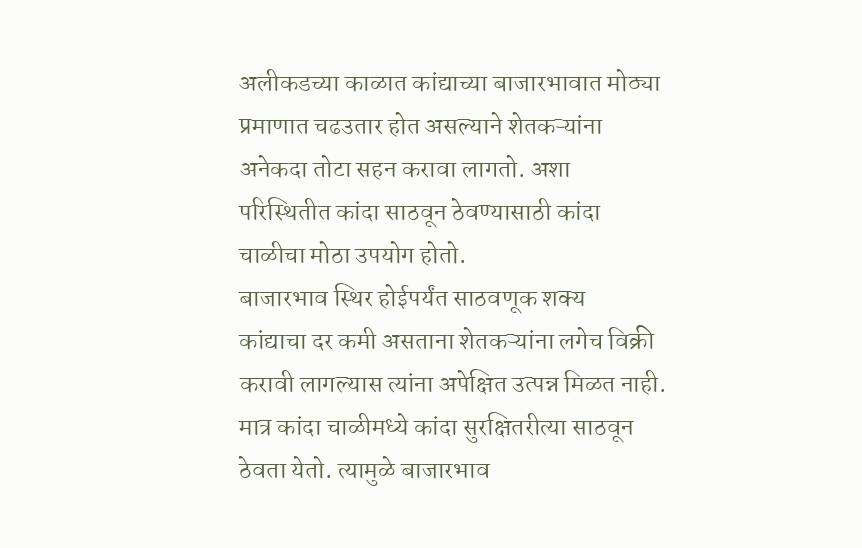अलीकडच्या काळात कांद्याच्या बाजारभावात मोठ्या प्रमाणात चढउतार होत असल्याने शेतकऱ्यांना अनेकदा तोटा सहन करावा लागतो. अशा परिस्थितीत कांदा साठवून ठेवण्यासाठी कांदा चाळीचा मोठा उपयोग होतो.
बाजारभाव स्थिर होईपर्यंत साठवणूक शक्य
कांद्याचा दर कमी असताना शेतकऱ्यांना लगेच विक्री करावी लागल्यास त्यांना अपेक्षित उत्पन्न मिळत नाही. मात्र कांदा चाळीमध्ये कांदा सुरक्षितरीत्या साठवून ठेवता येतो. त्यामुळे बाजारभाव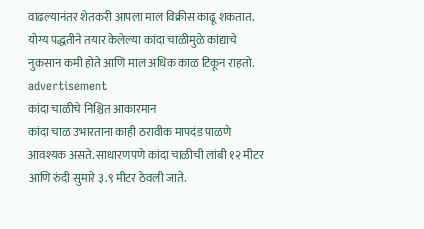वाढल्यानंतर शेतकरी आपला माल विक्रीस काढू शकतात. योग्य पद्धतीने तयार केलेल्या कांदा चाळीमुळे कांद्याचे नुकसान कमी होते आणि माल अधिक काळ टिकून राहतो.
advertisement
कांदा चाळीचे निश्चित आकारमान
कांदा चाळ उभारताना काही ठरावीक मापदंड पाळणे आवश्यक असते. साधारणपणे कांदा चाळीची लांबी १२ मीटर आणि रुंदी सुमारे ३.९ मीटर ठेवली जाते.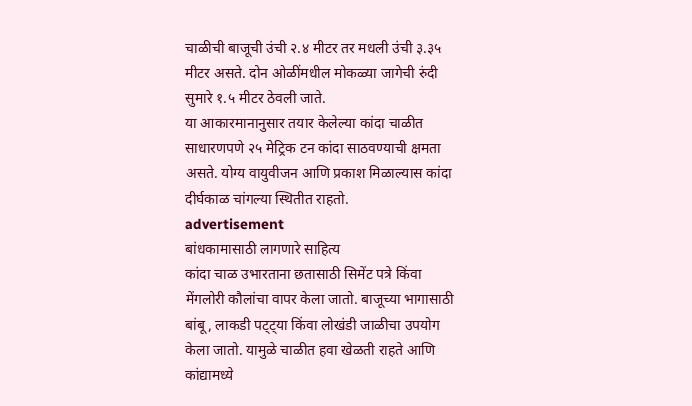चाळीची बाजूची उंची २.४ मीटर तर मधली उंची ३.३५ मीटर असते. दोन ओळींमधील मोकळ्या जागेची रुंदी सुमारे १.५ मीटर ठेवली जाते.
या आकारमानानुसार तयार केलेल्या कांदा चाळीत साधारणपणे २५ मेट्रिक टन कांदा साठवण्याची क्षमता असते. योग्य वायुवीजन आणि प्रकाश मिळाल्यास कांदा दीर्घकाळ चांगल्या स्थितीत राहतो.
advertisement
बांधकामासाठी लागणारे साहित्य
कांदा चाळ उभारताना छतासाठी सिमेंट पत्रे किंवा मेंगलोरी कौलांचा वापर केला जातो. बाजूच्या भागासाठी बांबू, लाकडी पट्ट्या किंवा लोखंडी जाळीचा उपयोग केला जातो. यामुळे चाळीत हवा खेळती राहते आणि कांद्यामध्ये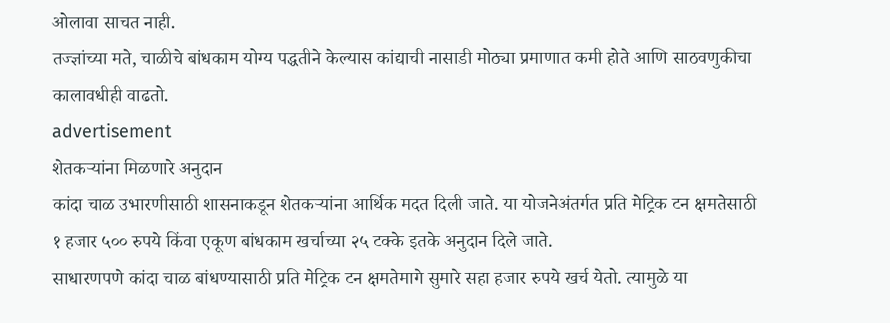ओलावा साचत नाही.
तज्ज्ञांच्या मते, चाळीचे बांधकाम योग्य पद्धतीने केल्यास कांद्याची नासाडी मोठ्या प्रमाणात कमी होते आणि साठवणुकीचा कालावधीही वाढतो.
advertisement
शेतकऱ्यांना मिळणारे अनुदान
कांदा चाळ उभारणीसाठी शासनाकडून शेतकऱ्यांना आर्थिक मदत दिली जाते. या योजनेअंतर्गत प्रति मेट्रिक टन क्षमतेसाठी १ हजार ५०० रुपये किंवा एकूण बांधकाम खर्चाच्या २५ टक्के इतके अनुदान दिले जाते.
साधारणपणे कांदा चाळ बांधण्यासाठी प्रति मेट्रिक टन क्षमतेमागे सुमारे सहा हजार रुपये खर्च येतो. त्यामुळे या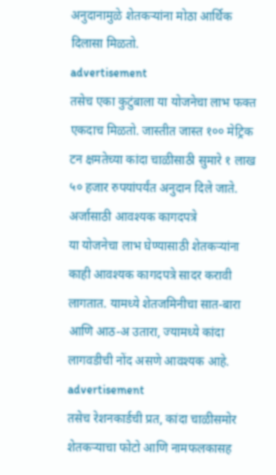अनुदानामुळे शेतकऱ्यांना मोठा आर्थिक दिलासा मिळतो.
advertisement
तसेच एका कुटुंबाला या योजनेचा लाभ फक्त एकदाच मिळतो. जास्तीत जास्त १०० मेट्रिक टन क्षमतेच्या कांदा चाळीसाठी सुमारे १ लाख ५० हजार रुपयांपर्यंत अनुदान दिले जाते.
अर्जासाठी आवश्यक कागदपत्रे
या योजनेचा लाभ घेण्यासाठी शेतकऱ्यांना काही आवश्यक कागदपत्रे सादर करावी लागतात. यामध्ये शेतजमिनीचा सात-बारा आणि आठ-अ उतारा, ज्यामध्ये कांदा लागवडीची नोंद असणे आवश्यक आहे.
advertisement
तसेच रेशनकार्डची प्रत, कांदा चाळीसमोर शेतकऱ्याचा फोटो आणि नामफलकासह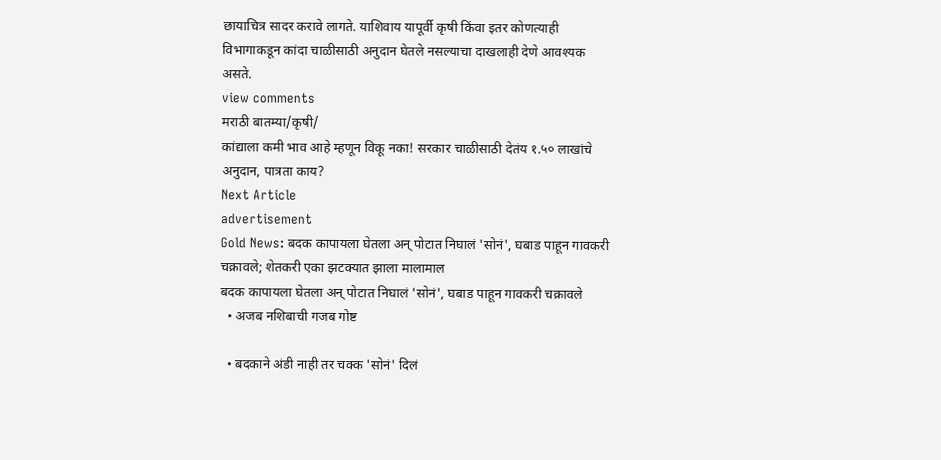छायाचित्र सादर करावे लागते. याशिवाय यापूर्वी कृषी किंवा इतर कोणत्याही विभागाकडून कांदा चाळीसाठी अनुदान घेतले नसल्याचा दाखलाही देणे आवश्यक असते.
view comments
मराठी बातम्या/कृषी/
कांद्याला कमी भाव आहे म्हणून विकू नका! सरकार चाळीसाठी देतंय १.५० लाखांचे अनुदान, पात्रता काय?
Next Article
advertisement
Gold News: बदक कापायला घेतला अन् पोटात निघालं 'सोनं', घबाड पाहून गावकरी चक्रावले; शेतकरी एका झटक्यात झाला मालामाल
बदक कापायला घेतला अन् पोटात निघालं 'सोनं', घबाड पाहून गावकरी चक्रावले
  • अजब नशिबाची गजब गोष्ट

  • बदकाने अंडी नाही तर चक्क 'सोनं' दिलं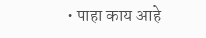• पाहा काय आहे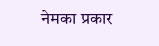नेमका प्रकार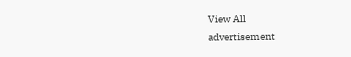View All
advertisement